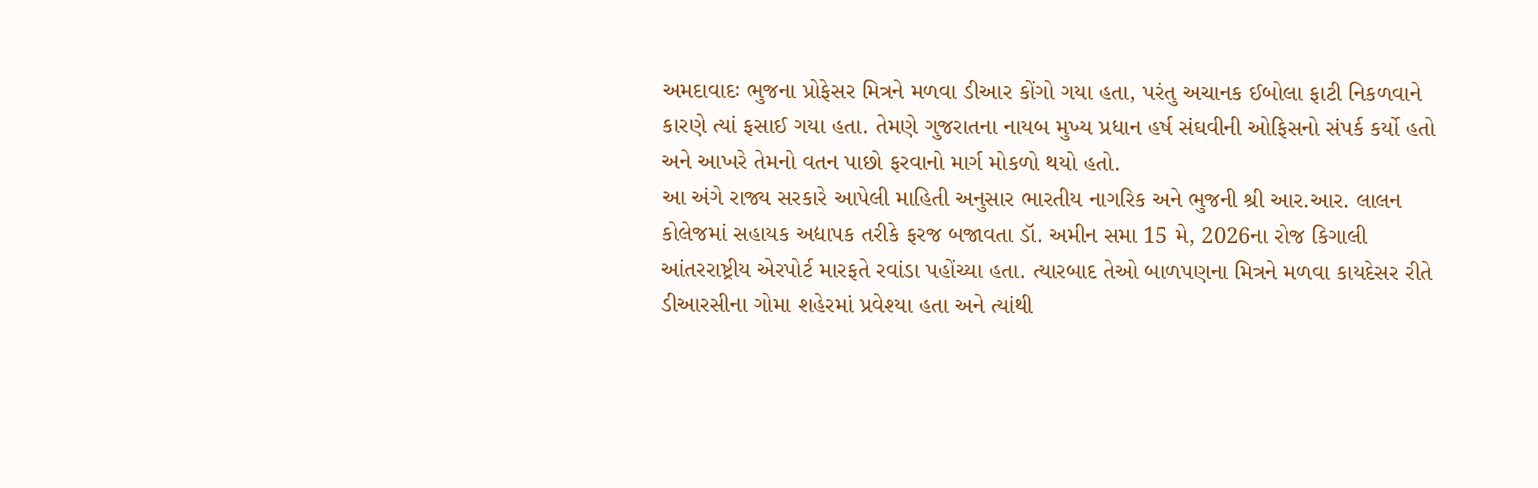અમદાવાદઃ ભુજના પ્રોફેસર મિત્રને મળવા ડીઆર કોંગો ગયા હતા, પરંતુ અચાનક ઈબોલા ફાટી નિકળવાને કારણે ત્યાં ફસાઈ ગયા હતા. તેમણે ગુજરાતના નાયબ મુખ્ય પ્રધાન હર્ષ સંઘવીની ઓફિસનો સંપર્ક કર્યો હતો અને આખરે તેમનો વતન પાછો ફરવાનો માર્ગ મોકળો થયો હતો.
આ અંગે રાજ્ય સરકારે આપેલી માહિતી અનુસાર ભારતીય નાગરિક અને ભુજની શ્રી આર.આર. લાલન કોલેજમાં સહાયક અદ્યાપક તરીકે ફરજ બજાવતા ડૉ. અમીન સમા 15 મે, 2026ના રોજ કિગાલી આંતરરાષ્ટ્રીય એરપોર્ટ મારફતે રવાંડા પહોંચ્યા હતા. ત્યારબાદ તેઓ બાળપણના મિત્રને મળવા કાયદેસર રીતે ડીઆરસીના ગોમા શહેરમાં પ્રવેશ્યા હતા અને ત્યાંથી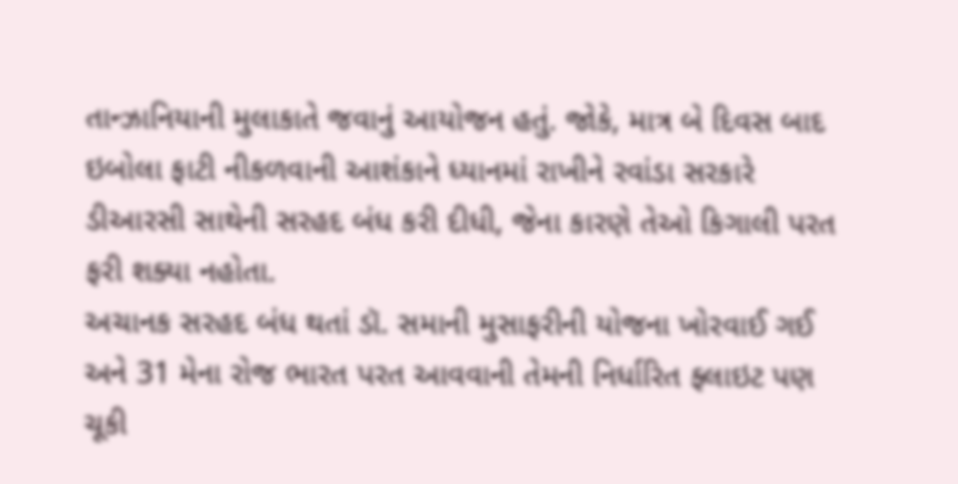તાન્ઝાનિયાની મુલાકાતે જવાનું આયોજન હતું. જોકે, માત્ર બે દિવસ બાદ ઇબોલા ફાટી નીકળવાની આશંકાને ધ્યાનમાં રાખીને રવાંડા સરકારે ડીઆરસી સાથેની સરહદ બંધ કરી દીધી, જેના કારણે તેઓ કિગાલી પરત ફરી શક્યા નહોતા.
અચાનક સરહદ બંધ થતાં ડૉ. સમાની મુસાફરીની યોજના ખોરવાઈ ગઈ અને 31 મેના રોજ ભારત પરત આવવાની તેમની નિર્ધારિત ફ્લાઇટ પણ ચૂકી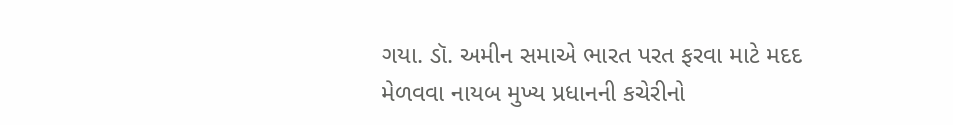ગયા. ડૉ. અમીન સમાએ ભારત પરત ફરવા માટે મદદ મેળવવા નાયબ મુખ્ય પ્રધાનની કચેરીનો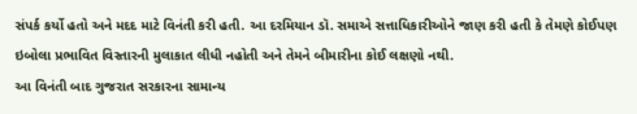સંપર્ક કર્યો હતો અને મદદ માટે વિનંતી કરી હતી. આ દરમિયાન ડૉ. સમાએ સત્તાધિકારીઓને જાણ કરી હતી કે તેમણે કોઈપણ ઇબોલા પ્રભાવિત વિસ્તારની મુલાકાત લીધી નહોતી અને તેમને બીમારીના કોઈ લક્ષણો નથી.
આ વિનંતી બાદ ગુજરાત સરકારના સામાન્ય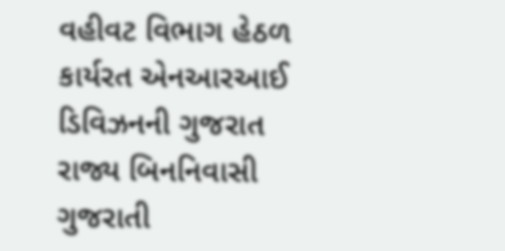વહીવટ વિભાગ હેઠળ કાર્યરત એનઆરઆઈ ડિવિઝનની ગુજરાત રાજ્ય બિનનિવાસી ગુજરાતી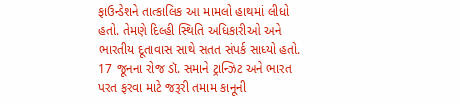ફાઉન્ડેશને તાત્કાલિક આ મામલો હાથમાં લીધો હતો. તેમણે દિલ્હી સ્થિતિ અધિકારીઓ અને ભારતીય દૂતાવાસ સાથે સતત સંપર્ક સાધ્યો હતો. 17 જૂનના રોજ ડૉ. સમાને ટ્રાન્ઝિટ અને ભારત પરત ફરવા માટે જરૂરી તમામ કાનૂની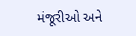મંજૂરીઓ અને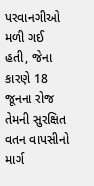પરવાનગીઓ મળી ગઈ હતી, જેના કારણે 18 જૂનના રોજ તેમની સુરક્ષિત વતન વાપસીનો માર્ગ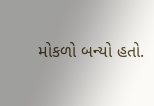મોકળો બન્યો હતો.